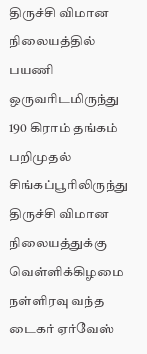திருச்சி விமான நிலையத்தில் பயணி ஒருவரிடமிருந்து 190 கிராம் தங்கம் பறிமுதல்
சிங்கப்பூரிலிருந்து திருச்சி விமான நிலையத்துக்கு வெள்ளிக்கிழமை நள்ளிரவு வந்த டைகர் ஏர்வேஸ்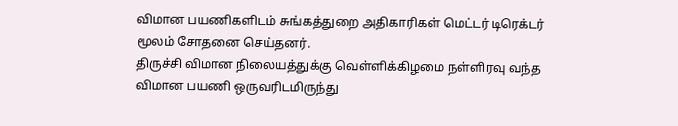விமான பயணிகளிடம் சுங்கத்துறை அதிகாரிகள் மெட்டர் டிரெக்டர் மூலம் சோதனை செய்தனர்.
திருச்சி விமான நிலையத்துக்கு வெள்ளிக்கிழமை நள்ளிரவு வந்த விமான பயணி ஒருவரிடமிருந்து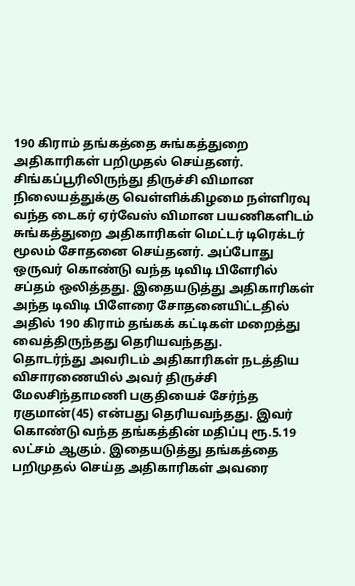190 கிராம் தங்கத்தை சுங்கத்துறை அதிகாரிகள் பறிமுதல் செய்தனர்.
சிங்கப்பூரிலிருந்து திருச்சி விமான நிலையத்துக்கு வெள்ளிக்கிழமை நள்ளிரவு வந்த டைகர் ஏர்வேஸ் விமான பயணிகளிடம் சுங்கத்துறை அதிகாரிகள் மெட்டர் டிரெக்டர் மூலம் சோதனை செய்தனர். அப்போது ஒருவர் கொண்டு வந்த டிவிடி பிளேரில் சப்தம் ஒலித்தது. இதையடுத்து அதிகாரிகள் அந்த டிவிடி பிளேரை சோதனையிட்டதில் அதில் 190 கிராம் தங்கக் கட்டிகள் மறைத்து வைத்திருந்தது தெரியவந்தது.
தொடர்ந்து அவரிடம் அதிகாரிகள் நடத்திய விசாரணையில் அவர் திருச்சி மேலசிந்தாமணி பகுதியைச் சேர்ந்த ரகுமான்(45) என்பது தெரியவந்தது. இவர் கொண்டு வந்த தங்கத்தின் மதிப்பு ரூ.5.19 லட்சம் ஆகும். இதையடுத்து தங்கத்தை பறிமுதல் செய்த அதிகாரிகள் அவரை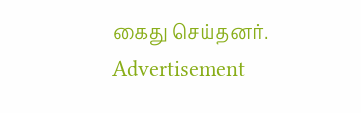கைது செய்தனர்.
Advertisement